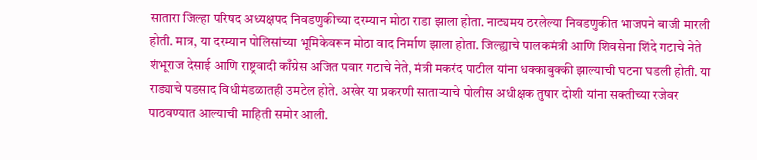सातारा जिल्हा परिषद अध्यक्षपद निवडणुकीच्या दरम्यान मोठा राडा झाला होता. नाट्यमय ठरलेल्या निवडणुकीत भाजपने बाजी मारली होती. मात्र, या दरम्यान पोलिसांच्या भूमिकेवरून मोठा वाद निर्माण झाला होता. जिल्ह्याचे पालकमंत्री आणि शिवसेना शिंदे गटाचे नेते शंभूराज देसाई आणि राष्ट्रवादी काँग्रेस अजित पवार गटाचे नेते, मंत्री मकरंद पाटील यांना धक्काबुक्की झाल्याची घटना घडली होती. या राड्याचे पडसाद विधीमंडळातही उमटेल होते. अखेर या प्रकरणी साताऱ्याचे पोलीस अधीक्षक तुषार दोशी यांना सक्तीच्या रजेवर पाठवण्यात आल्याची माहिती समोर आली.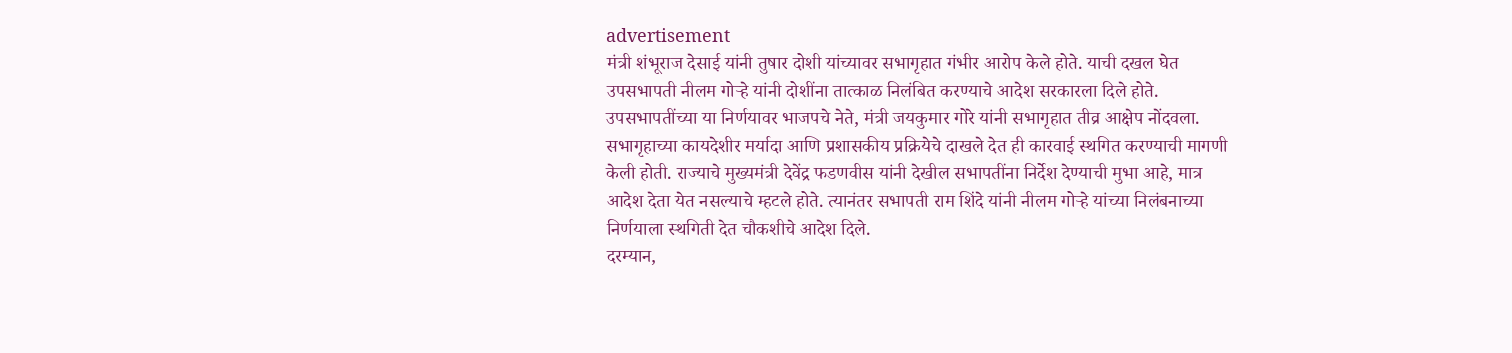advertisement
मंत्री शंभूराज देसाई यांनी तुषार दोशी यांच्यावर सभागृहात गंभीर आरोप केले होते. याची दखल घेत उपसभापती नीलम गोऱ्हे यांनी दोशींना तात्काळ निलंबित करण्याचे आदेश सरकारला दिले होते. उपसभापतींच्या या निर्णयावर भाजपचे नेते, मंत्री जयकुमार गोरे यांनी सभागृहात तीव्र आक्षेप नोंदवला. सभागृहाच्या कायदेशीर मर्यादा आणि प्रशासकीय प्रक्रियेचे दाखले देत ही कारवाई स्थगित करण्याची मागणी केली होती. राज्याचे मुख्यमंत्री देवेंद्र फडणवीस यांनी देखील सभापतींना निर्देश देण्याची मुभा आहे, मात्र आदेश देता येत नसल्याचे म्हटले होते. त्यानंतर सभापती राम शिंदे यांनी नीलम गोऱ्हे यांच्या निलंबनाच्या निर्णयाला स्थगिती देत चौकशीचे आदेश दिले.
दरम्यान,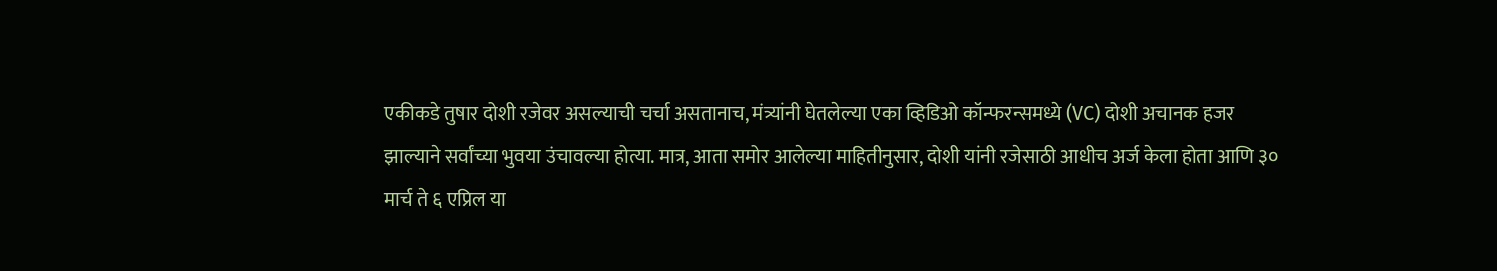एकीकडे तुषार दोशी रजेवर असल्याची चर्चा असतानाच, मंत्र्यांनी घेतलेल्या एका व्हिडिओ कॉन्फरन्समध्ये (VC) दोशी अचानक हजर झाल्याने सर्वांच्या भुवया उंचावल्या होत्या. मात्र, आता समोर आलेल्या माहितीनुसार, दोशी यांनी रजेसाठी आधीच अर्ज केला होता आणि ३० मार्च ते ६ एप्रिल या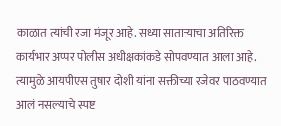काळात त्यांची रजा मंजूर आहे. सध्या साताऱ्याचा अतिरिक्त कार्यभार अप्पर पोलीस अधीक्षकांकडे सोपवण्यात आला आहे. त्यामुळे आयपीएस तुषार दोशी यांना सक्तीच्या रजेवर पाठवण्यात आलं नसल्याचे स्पष्ट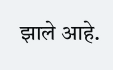झाले आहे.